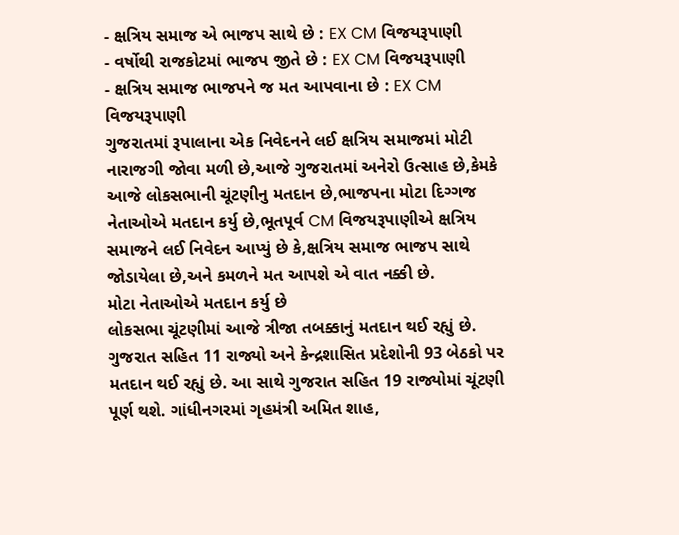- ક્ષત્રિય સમાજ એ ભાજપ સાથે છે : EX CM વિજયરૂપાણી
- વર્ષોથી રાજકોટમાં ભાજપ જીતે છે : EX CM વિજયરૂપાણી
- ક્ષત્રિય સમાજ ભાજપને જ મત આપવાના છે : EX CM વિજયરૂપાણી
ગુજરાતમાં રૂપાલાના એક નિવેદનને લઈ ક્ષત્રિય સમાજમાં મોટી નારાજગી જોવા મળી છે,આજે ગુજરાતમાં અનેરો ઉત્સાહ છે,કેમકે આજે લોકસભાની ચૂંટણીનુ મતદાન છે,ભાજપના મોટા દિગ્ગજ નેતાઓએ મતદાન કર્યુ છે,ભૂતપૂર્વ CM વિજયરૂપાણીએ ક્ષત્રિય સમાજને લઈ નિવેદન આપ્યું છે કે,ક્ષત્રિય સમાજ ભાજપ સાથે જોડાયેલા છે,અને કમળને મત આપશે એ વાત નક્કી છે.
મોટા નેતાઓએ મતદાન કર્યુ છે
લોકસભા ચૂંટણીમાં આજે ત્રીજા તબક્કાનું મતદાન થઈ રહ્યું છે. ગુજરાત સહિત 11 રાજ્યો અને કેન્દ્રશાસિત પ્રદેશોની 93 બેઠકો પર મતદાન થઈ રહ્યું છે. આ સાથે ગુજરાત સહિત 19 રાજ્યોમાં ચૂંટણી પૂર્ણ થશે. ગાંધીનગરમાં ગૃહમંત્રી અમિત શાહ,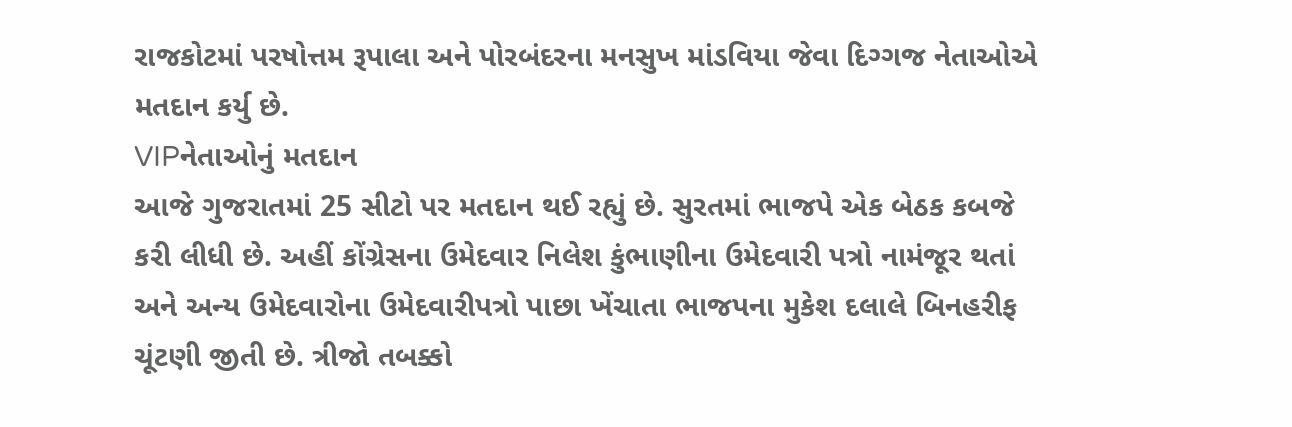રાજકોટમાં પરષોત્તમ રૂપાલા અને પોરબંદરના મનસુખ માંડવિયા જેવા દિગ્ગજ નેતાઓએ મતદાન કર્યુ છે.
VIPનેતાઓનું મતદાન
આજે ગુજરાતમાં 25 સીટો પર મતદાન થઈ રહ્યું છે. સુરતમાં ભાજપે એક બેઠક કબજે કરી લીધી છે. અહીં કોંગ્રેસના ઉમેદવાર નિલેશ કુંભાણીના ઉમેદવારી પત્રો નામંજૂર થતાં અને અન્ય ઉમેદવારોના ઉમેદવારીપત્રો પાછા ખેંચાતા ભાજપના મુકેશ દલાલે બિનહરીફ ચૂંટણી જીતી છે. ત્રીજો તબક્કો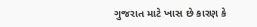ગુજરાત માટે ખાસ છે કારણ કે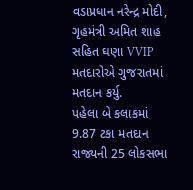વડાપ્રધાન નરેન્દ્ર મોદી, ગૃહમંત્રી અમિત શાહ સહિત ઘણા VVIP મતદારોએ ગુજરાતમાં મતદાન કર્યુ.
પહેલા બે કલાકમાં 9.87 ટકા મતદાન
રાજ્યની 25 લોકસભા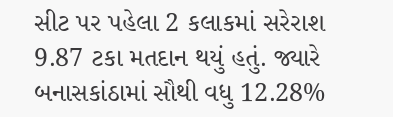સીટ પર પહેલા 2 કલાકમાં સરેરાશ 9.87 ટકા મતદાન થયું હતું. જ્યારે બનાસકાંઠામાં સૌથી વધુ 12.28%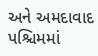અને અમદાવાદ પશ્ચિમમાં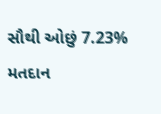સૌથી ઓછું 7.23% મતદાન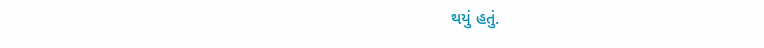થયું હતું.